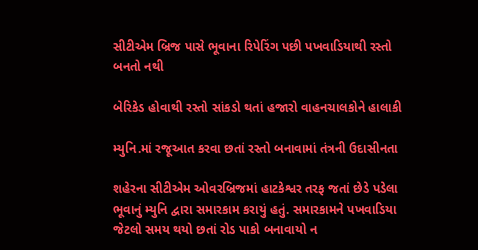સીટીએમ બ્રિજ પાસે ભૂવાના રિપેરિંગ પછી પખવાડિયાથી રસ્તો બનતો નથી

બેરિકેડ હોવાથી રસ્તો સાંકડો થતાં હજારો વાહનચાલકોને હાલાકી

મ્યુનિ.માં રજૂઆત કરવા છતાં રસ્તો બનાવામાં તંત્રની ઉદાસીનતા

શહેરના સીટીએમ ઓવરબ્રિજમાં હાટકેશ્વર તરફ જતાં છેડે પડેલા ભૂવાનું મ્યુનિ દ્વારા સમારકામ કરાયું હતું. સમારકામને પખવાડિયા જેટલો સમય થયો છતાં રોડ પાકો બનાવાયો ન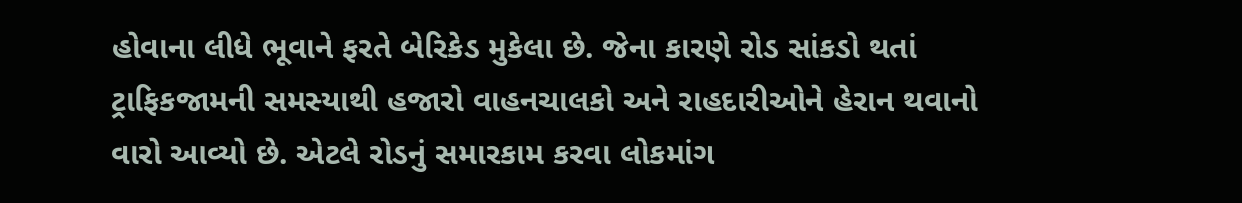હોવાના લીધે ભૂવાને ફરતે બેરિકેડ મુકેલા છે. જેના કારણે રોડ સાંકડો થતાં ટ્રાફિકજામની સમસ્યાથી હજારો વાહનચાલકો અને રાહદારીઓને હેરાન થવાનો વારો આવ્યો છે. એટલે રોડનું સમારકામ કરવા લોકમાંગ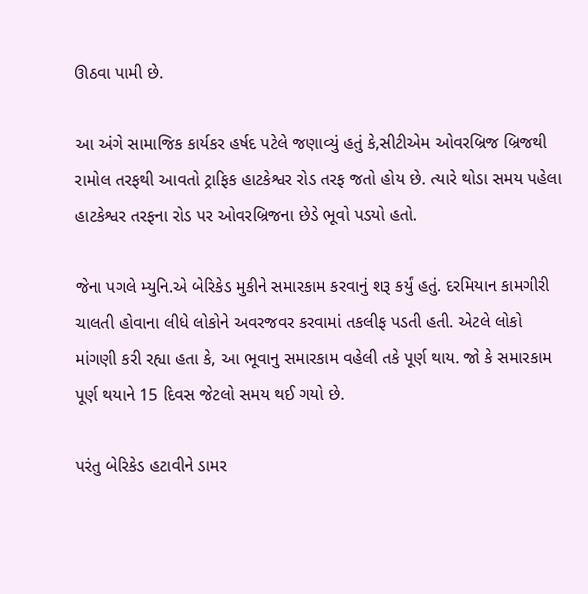ઊઠવા પામી છે.

આ અંગે સામાજિક કાર્યકર હર્ષદ પટેલે જણાવ્યું હતું કે,સીટીએમ ઓવરબ્રિજ બ્રિજથી રામોલ તરફથી આવતો ટ્રાફિક હાટકેશ્વર રોડ તરફ જતો હોય છે. ત્યારે થોડા સમય પહેલા હાટકેશ્વર તરફના રોડ પર ઓવરબ્રિજના છેડે ભૂવો પડયો હતો.

જેના પગલે મ્યુનિ.એ બેરિકેડ મુકીને સમારકામ કરવાનું શરૂ કર્યું હતું. દરમિયાન કામગીરી ચાલતી હોવાના લીધે લોકોને અવરજવર કરવામાં તકલીફ પડતી હતી. એટલે લોકો માંગણી કરી રહ્યા હતા કે, આ ભૂવાનુ સમારકામ વહેલી તકે પૂર્ણ થાય. જો કે સમારકામ પૂર્ણ થયાને 15 દિવસ જેટલો સમય થઈ ગયો છે.

પરંતુ બેરિકેડ હટાવીને ડામર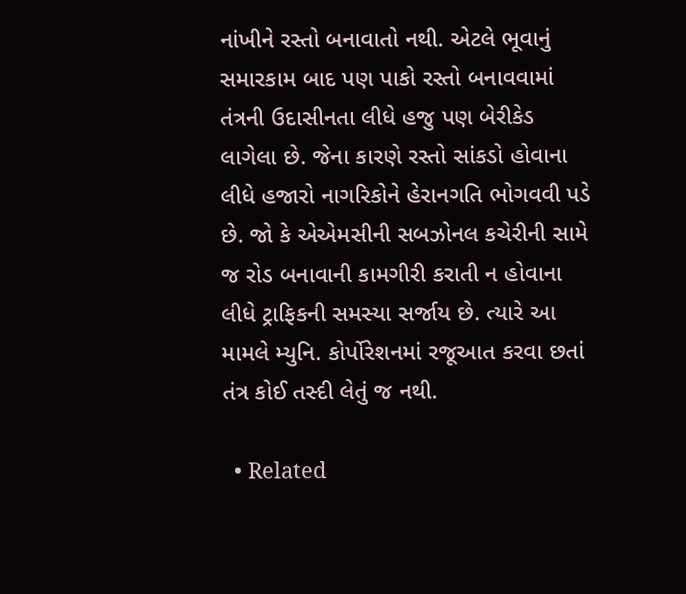નાંખીને રસ્તો બનાવાતો નથી. એટલે ભૂવાનું સમારકામ બાદ પણ પાકો રસ્તો બનાવવામાં તંત્રની ઉદાસીનતા લીધે હજુ પણ બેરીકેડ લાગેલા છે. જેના કારણે રસ્તો સાંકડો હોવાના લીધે હજારો નાગરિકોને હેરાનગતિ ભોગવવી પડે છે. જો કે એએમસીની સબઝોનલ કચેરીની સામે જ રોડ બનાવાની કામગીરી કરાતી ન હોવાના લીધે ટ્રાફિકની સમસ્યા સર્જાય છે. ત્યારે આ મામલે મ્યુનિ. કોર્પોરેશનમાં રજૂઆત કરવા છતાં તંત્ર કોઈ તસ્દી લેતું જ નથી.

  • Related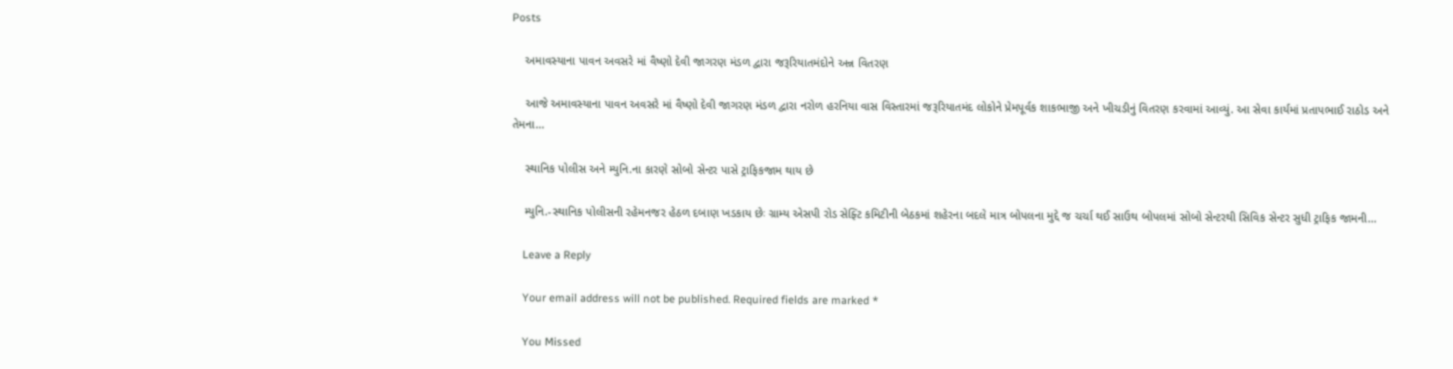Posts

    અમાવસ્યાના પાવન અવસરે માં વૈષ્ણો દેવી જાગરણ મંડળ દ્વારા જરૂરિયાતમંદોને અન્ન વિતરણ

    આજે અમાવસ્યાના પાવન અવસરે માં વૈષ્ણો દેવી જાગરણ મંડળ દ્વારા નરોળ હરનિયા વાસ વિસ્તારમાં જરૂરિયાતમંદ લોકોને પ્રેમપૂર્વક શાકભાજી અને ખીચડીનું વિતરણ કરવામાં આવ્યું. આ સેવા કાર્યમાં પ્રતાપભાઈ રાઠોડ અને તેમના…

    સ્થાનિક પોલીસ અને મ્યુનિ.ના કારણે સોબો સેન્ટર પાસે ટ્રાફિકજામ થાય છે

    મ્યુનિ.-સ્થાનિક પોલીસની રહેમનજર હેઠળ દબાણ ખડકાય છેઃ ગ્રામ્ય એસપી રોડ સેફ્ટિ કમિટીની બેઠકમાં શહેરના બદલે માત્ર બોપલના મુદ્દે જ ચર્ચા થઈ સાઉથ બોપલમાં સોબો સેન્ટરથી સિવિક સેન્ટર સુધી ટ્રાફિક જામની…

    Leave a Reply

    Your email address will not be published. Required fields are marked *

    You Missed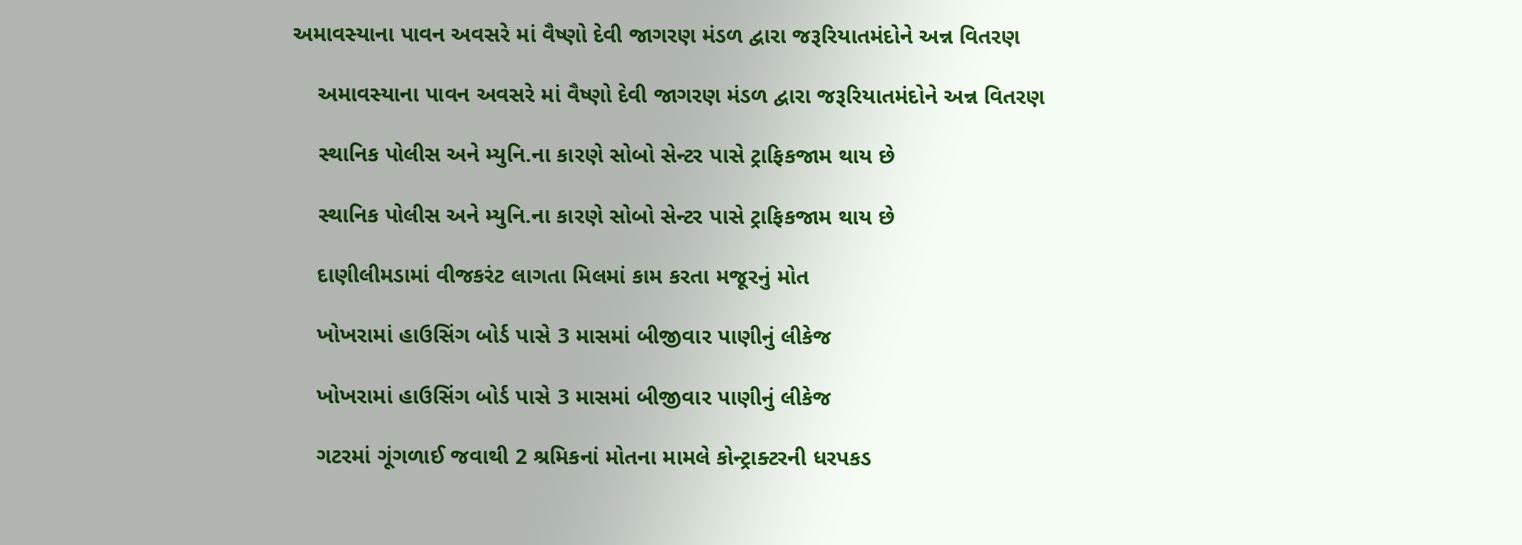અમાવસ્યાના પાવન અવસરે માં વૈષ્ણો દેવી જાગરણ મંડળ દ્વારા જરૂરિયાતમંદોને અન્ન વિતરણ

    અમાવસ્યાના પાવન અવસરે માં વૈષ્ણો દેવી જાગરણ મંડળ દ્વારા જરૂરિયાતમંદોને અન્ન વિતરણ

    સ્થાનિક પોલીસ અને મ્યુનિ.ના કારણે સોબો સેન્ટર પાસે ટ્રાફિકજામ થાય છે

    સ્થાનિક પોલીસ અને મ્યુનિ.ના કારણે સોબો સેન્ટર પાસે ટ્રાફિકજામ થાય છે

    દાણીલીમડામાં વીજકરંટ લાગતા મિલમાં કામ કરતા મજૂરનું મોત

    ખોખરામાં હાઉસિંગ બોર્ડ પાસે 3 માસમાં બીજીવાર પાણીનું લીકેજ

    ખોખરામાં હાઉસિંગ બોર્ડ પાસે 3 માસમાં બીજીવાર પાણીનું લીકેજ

    ગટરમાં ગૂંગળાઈ જવાથી 2 શ્રમિકનાં મોતના મામલે કોન્ટ્રાક્ટરની ધરપકડ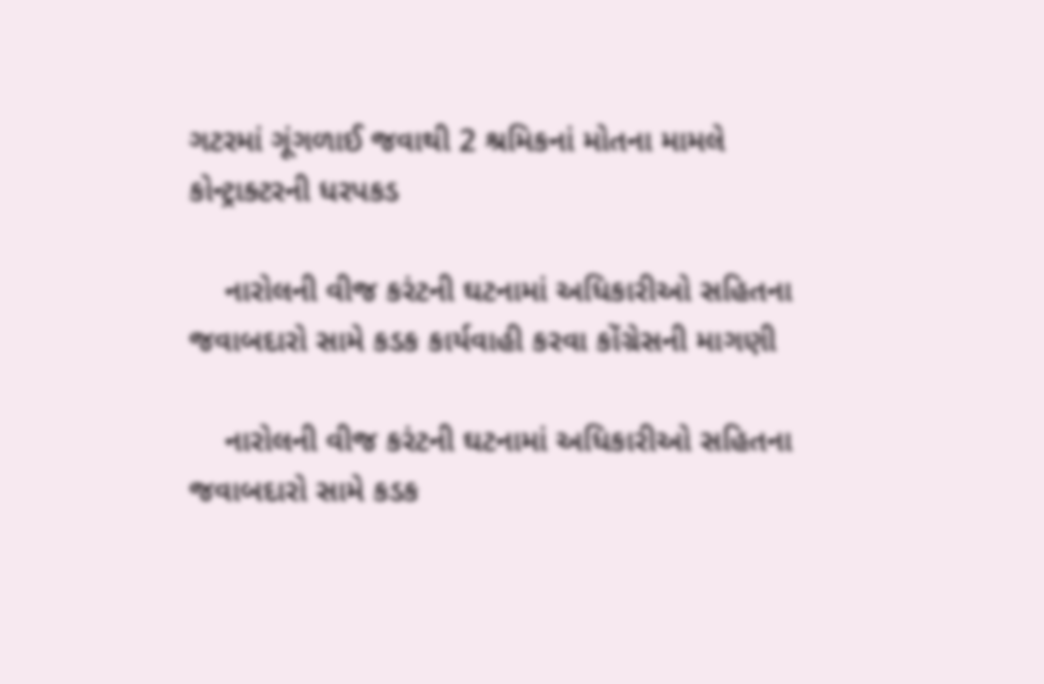ગટરમાં ગૂંગળાઈ જવાથી 2 શ્રમિકનાં મોતના મામલે કોન્ટ્રાક્ટરની ધરપકડ

    નારોલની વીજ કરંટની ઘટનામાં અધિકારીઓ સહિતના જવાબદારો સામે કડક કાર્યવાહી કરવા કોંગ્રેસની માગણી

    નારોલની વીજ કરંટની ઘટનામાં અધિકારીઓ સહિતના જવાબદારો સામે કડક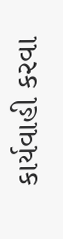કાર્યવાહી કરવા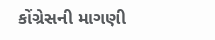કોંગ્રેસની માગણી